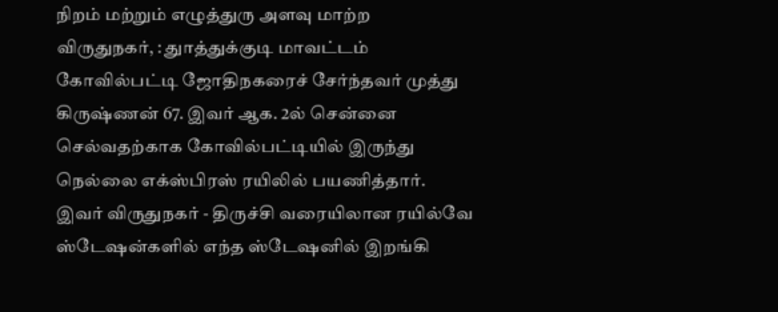நிறம் மற்றும் எழுத்துரு அளவு மாற்ற
விருதுநகர், : துாத்துக்குடி மாவட்டம் கோவில்பட்டி ஜோதிநகரைச் சேர்ந்தவர் முத்து கிருஷ்ணன் 67. இவர் ஆக. 2ல் சென்னை செல்வதற்காக கோவில்பட்டியில் இருந்து நெல்லை எக்ஸ்பிரஸ் ரயிலில் பயணித்தார்.
இவர் விருதுநகர் - திருச்சி வரையிலான ரயில்வே ஸ்டேஷன்களில் எந்த ஸ்டேஷனில் இறங்கி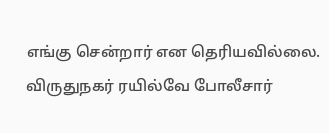எங்கு சென்றார் என தெரியவில்லை. விருதுநகர் ரயில்வே போலீசார்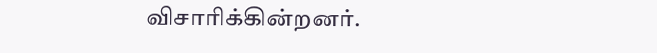விசாரிக்கின்றனர்.